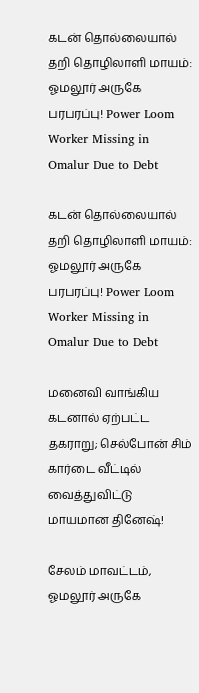கடன் தொல்லையால் தறி தொழிலாளி மாயம்: ஓமலூர் அருகே பரபரப்பு! Power Loom Worker Missing in Omalur Due to Debt

கடன் தொல்லையால் தறி தொழிலாளி மாயம்: ஓமலூர் அருகே பரபரப்பு! Power Loom Worker Missing in Omalur Due to Debt

மனைவி வாங்கிய கடனால் ஏற்பட்ட தகராறு; செல்போன் சிம் கார்டை வீட்டில் வைத்துவிட்டு மாயமான தினேஷ்!

சேலம் மாவட்டம், ஓமலூர் அருகே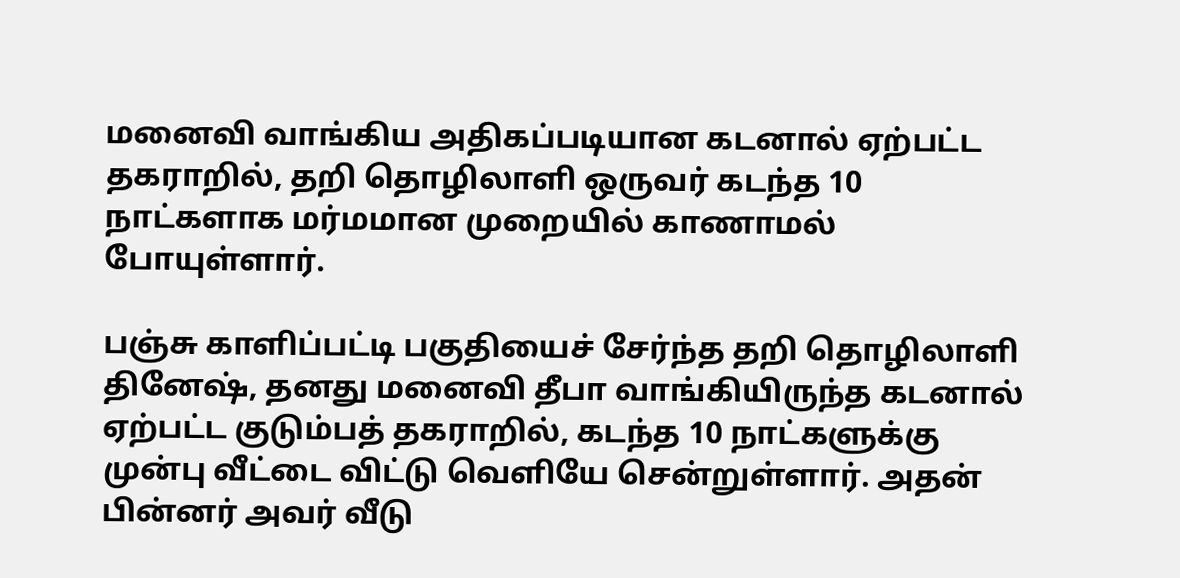மனைவி வாங்கிய அதிகப்படியான கடனால் ஏற்பட்ட தகராறில், தறி தொழிலாளி ஒருவர் கடந்த 10 நாட்களாக மர்மமான முறையில் காணாமல் போயுள்ளார்.

பஞ்சு காளிப்பட்டி பகுதியைச் சேர்ந்த தறி தொழிலாளி தினேஷ், தனது மனைவி தீபா வாங்கியிருந்த கடனால் ஏற்பட்ட குடும்பத் தகராறில், கடந்த 10 நாட்களுக்கு முன்பு வீட்டை விட்டு வெளியே சென்றுள்ளார். அதன் பின்னர் அவர் வீடு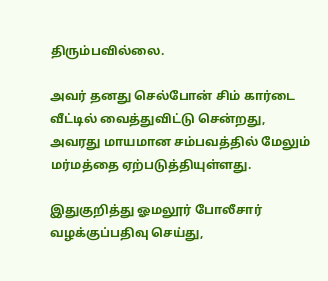திரும்பவில்லை.

அவர் தனது செல்போன் சிம் கார்டை வீட்டில் வைத்துவிட்டு சென்றது, அவரது மாயமான சம்பவத்தில் மேலும் மர்மத்தை ஏற்படுத்தியுள்ளது.

இதுகுறித்து ஓமலூர் போலீசார் வழக்குப்பதிவு செய்து,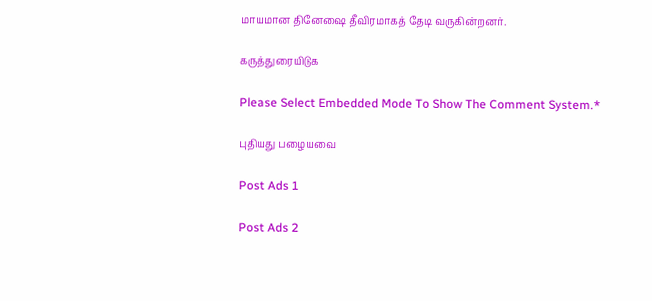மாயமான தினேஷை தீவிரமாகத் தேடி வருகின்றனர்.

கருத்துரையிடுக

Please Select Embedded Mode To Show The Comment System.*

புதியது பழையவை

Post Ads 1

Post Ads 2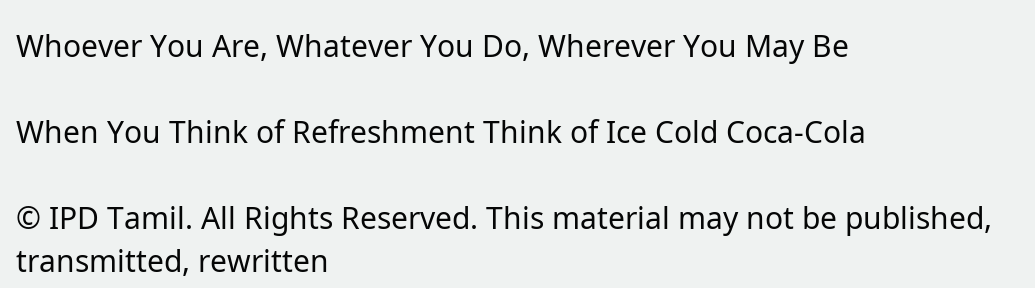Whoever You Are, Whatever You Do, Wherever You May Be

When You Think of Refreshment Think of Ice Cold Coca-Cola

© IPD Tamil. All Rights Reserved. This material may not be published, transmitted, rewritten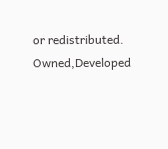or redistributed.
Owned,Developed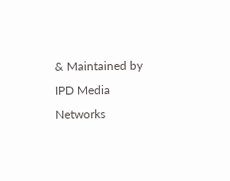& Maintained by
IPD Media Networks